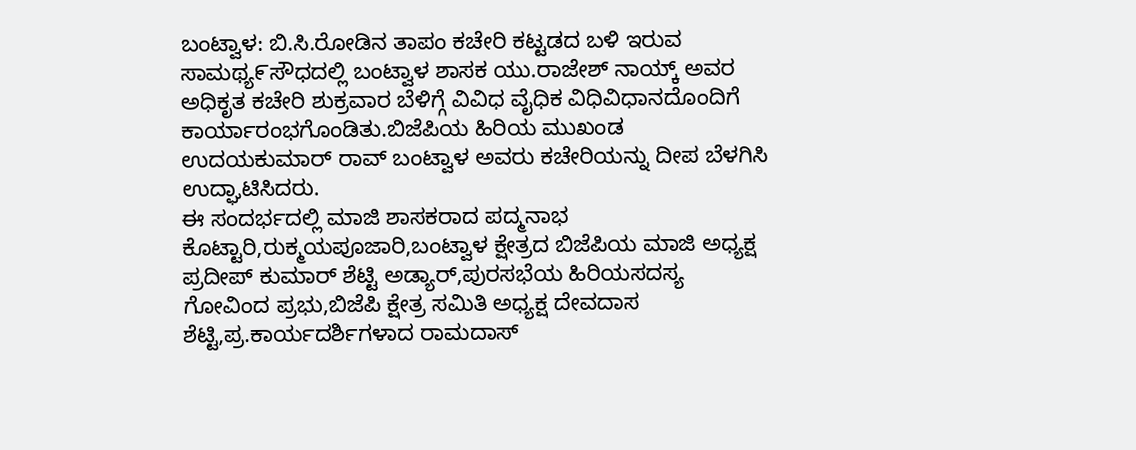ಬಂಟ್ವಾಳ: ಬಿ.ಸಿ.ರೋಡಿನ ತಾಪಂ ಕಚೇರಿ ಕಟ್ಟಡದ ಬಳಿ ಇರುವ ಸಾಮಥ್ಯ೯ಸೌಧದಲ್ಲಿ ಬಂಟ್ವಾಳ ಶಾಸಕ ಯು.ರಾಜೇಶ್ ನಾಯ್ಕ್ ಅವರ ಅಧಿಕೃತ ಕಚೇರಿ ಶುಕ್ರವಾರ ಬೆಳಿಗ್ಗೆ ವಿವಿಧ ವೈಧಿಕ ವಿಧಿವಿಧಾನದೊಂದಿಗೆ ಕಾರ್ಯಾರಂಭಗೊಂಡಿತು.ಬಿಜೆಪಿಯ ಹಿರಿಯ ಮುಖಂಡ ಉದಯಕುಮಾರ್ ರಾವ್ ಬಂಟ್ವಾಳ ಅವರು ಕಚೇರಿಯನ್ನು ದೀಪ ಬೆಳಗಿಸಿ ಉದ್ಘಾಟಿಸಿದರು.
ಈ ಸಂದರ್ಭದಲ್ಲಿ ಮಾಜಿ ಶಾಸಕರಾದ ಪದ್ಮನಾಭ ಕೊಟ್ಟಾರಿ,ರುಕ್ಮಯಪೂಜಾರಿ,ಬಂಟ್ವಾಳ ಕ್ಷೇತ್ರದ ಬಿಜೆಪಿಯ ಮಾಜಿ ಅಧ್ಯಕ್ಷ ಪ್ರದೀಪ್ ಕುಮಾರ್ ಶೆಟ್ಟಿ ಅಡ್ಯಾರ್,ಪುರಸಭೆಯ ಹಿರಿಯಸದಸ್ಯ ಗೋವಿಂದ ಪ್ರಭು,ಬಿಜೆಪಿ ಕ್ಷೇತ್ರ ಸಮಿತಿ ಅಧ್ಯಕ್ಷ ದೇವದಾಸ ಶೆಟ್ಟಿ,ಪ್ರ.ಕಾರ್ಯದರ್ಶಿಗಳಾದ ರಾಮದಾಸ್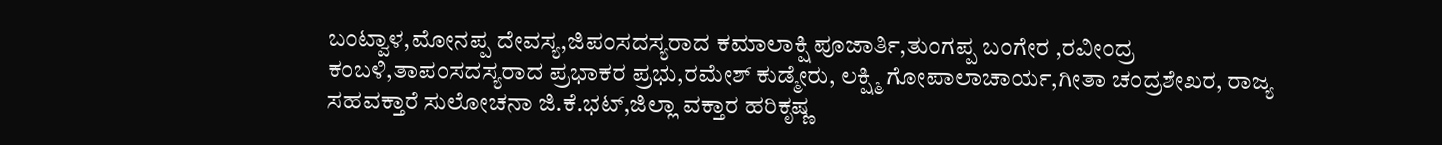ಬಂಟ್ವಾಳ,ಮೋನಪ್ಪ ದೇವಸ್ಯ,ಜಿಪಂಸದಸ್ಯರಾದ ಕಮಾಲಾಕ್ಷಿ ಪೂಜಾರ್ತಿ,ತುಂಗಪ್ಪ ಬಂಗೇರ ,ರವೀಂದ್ರ ಕಂಬಳಿ,ತಾಪಂಸದಸ್ಯರಾದ ಪ್ರಭಾಕರ ಪ್ರಭು,ರಮೇಶ್ ಕುಡ್ಮೇರು, ಲಕ್ಷ್ಮಿ ಗೋಪಾಲಾಚಾರ್ಯ,ಗೀತಾ ಚಂದ್ರಶೇಖರ, ರಾಜ್ಯ ಸಹವಕ್ತಾರೆ ಸುಲೋಚನಾ ಜಿ.ಕೆ.ಭಟ್,ಜಿಲ್ಲಾ ವಕ್ತಾರ ಹರಿಕೃಷ್ಣ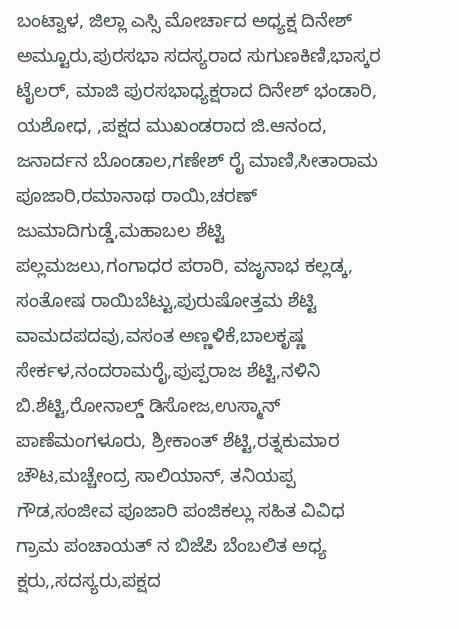ಬಂಟ್ವಾಳ, ಜಿಲ್ಲಾ ಎಸ್ಸಿ ಮೋರ್ಚಾದ ಅಧ್ಯಕ್ಷ ದಿನೇಶ್ ಅಮ್ಟೂರು,ಪುರಸಭಾ ಸದಸ್ಯರಾದ ಸುಗುಣಕಿಣಿ,ಭಾಸ್ಕರ ಟೈಲರ್, ಮಾಜಿ ಪುರಸಭಾಧ್ಯಕ್ಷರಾದ ದಿನೇಶ್ ಭಂಡಾರಿ, ಯಶೋಧ, ,ಪಕ್ಷದ ಮುಖಂಡರಾದ ಜಿ.ಆನಂದ, ಜನಾರ್ದನ ಬೊಂಡಾಲ,ಗಣೇಶ್ ರೈ ಮಾಣಿ,ಸೀತಾರಾಮ ಪೂಜಾರಿ,ರಮಾನಾಥ ರಾಯಿ,ಚರಣ್ ಜುಮಾದಿಗುಡ್ಡೆ,ಮಹಾಬಲ ಶೆಟ್ಟಿ ಪಲ್ಲಮಜಲು,ಗಂಗಾಧರ ಪರಾರಿ, ವಜೃನಾಭ ಕಲ್ಲಡ್ಕ, ಸಂತೋಷ ರಾಯಿಬೆಟ್ಟು,ಪುರುಷೋತ್ತಮ ಶೆಟ್ಟಿ ವಾಮದಪದವು,ವಸಂತ ಅಣ್ಣಳಿಕೆ,ಬಾಲಕೃಷ್ಣ ಸೇರ್ಕಳ,ನಂದರಾಮರೈ,ಪುಪ್ಪರಾಜ ಶೆಟ್ಟಿ,ನಳಿನಿ ಬಿ.ಶೆಟ್ಟಿ,ರೋನಾಲ್ಡ್ ಡಿಸೋಜ,ಉಸ್ಮಾನ್ ಪಾಣೆಮಂಗಳೂರು, ಶ್ರೀಕಾಂತ್ ಶೆಟ್ಟಿ,ರತ್ನಕುಮಾರ ಚೌಟ,ಮಚ್ಚೇಂದ್ರ ಸಾಲಿಯಾನ್, ತನಿಯಪ್ಪ ಗೌಡ,ಸಂಜೀವ ಪೂಜಾರಿ ಪಂಜಿಕಲ್ಲು ಸಹಿತ ವಿವಿಧ ಗ್ರಾಮ ಪಂಚಾಯತ್ ನ ಬಿಜೆಪಿ ಬೆಂಬಲಿತ ಅಧ್ಯ ಕ್ಷರು,,ಸದಸ್ಯರು,ಪಕ್ಷದ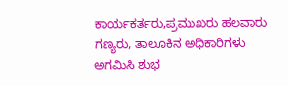ಕಾರ್ಯಕರ್ತರು,ಪ್ರಮುಖರು ಹಲವಾರು ಗಣ್ಯರು, ತಾಲೂಕಿನ ಅಧಿಕಾರಿಗಳು ಅಗಮಿಸಿ ಶುಭ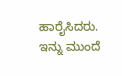ಹಾರೈಸಿದರು. ಇನ್ನು ಮುಂದೆ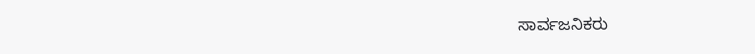ಸಾರ್ವಜನಿಕರು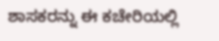ಶಾಸಕರನ್ನು ಈ ಕಚೇರಿಯಲ್ಲಿ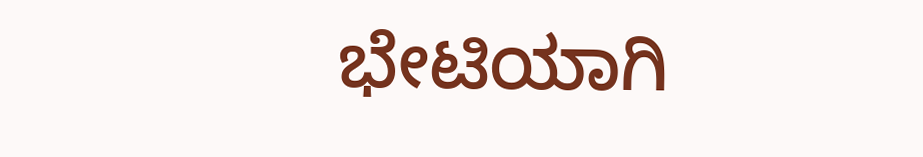ಭೇಟಿಯಾಗಿ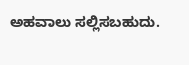ಅಹವಾಲು ಸಲ್ಲಿಸಬಹುದು.